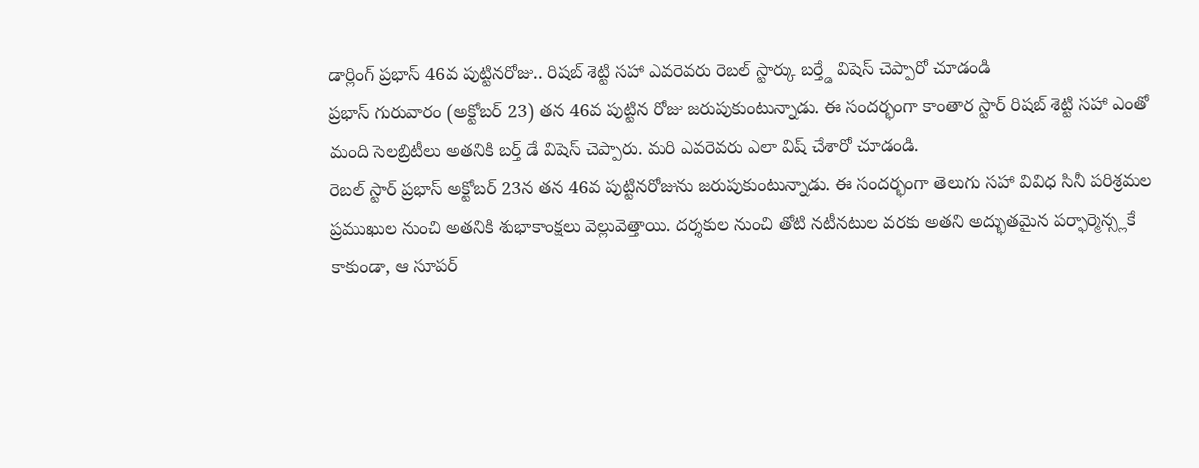డార్లింగ్ ప్రభాస్ 46వ పుట్టినరోజు.. రిషబ్ శెట్టి సహా ఎవరెవరు రెబల్ స్టార్కు బర్త్డే విషెస్ చెప్పారో చూడండి
ప్రభాస్ గురువారం (అక్టోబర్ 23) తన 46వ పుట్టిన రోజు జరుపుకుంటున్నాడు. ఈ సందర్భంగా కాంతార స్టార్ రిషబ్ శెట్టి సహా ఎంతో మంది సెలబ్రిటీలు అతనికి బర్త్ డే విషెస్ చెప్పారు. మరి ఎవరెవరు ఎలా విష్ చేశారో చూడండి.
రెబల్ స్టార్ ప్రభాస్ అక్టోబర్ 23న తన 46వ పుట్టినరోజును జరుపుకుంటున్నాడు. ఈ సందర్భంగా తెలుగు సహా వివిధ సినీ పరిశ్రమల ప్రముఖుల నుంచి అతనికి శుభాకాంక్షలు వెల్లువెత్తాయి. దర్శకుల నుంచి తోటి నటీనటుల వరకు అతని అద్భుతమైన పర్ఫార్మెన్స్లకే కాకుండా, ఆ సూపర్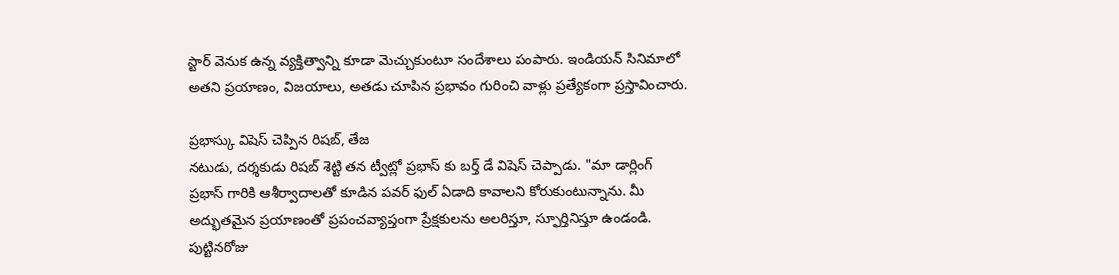స్టార్ వెనుక ఉన్న వ్యక్తిత్వాన్ని కూడా మెచ్చుకుంటూ సందేశాలు పంపారు. ఇండియన్ సినిమాలో అతని ప్రయాణం, విజయాలు, అతడు చూపిన ప్రభావం గురించి వాళ్లు ప్రత్యేకంగా ప్రస్తావించారు.

ప్రభాస్కు విషెస్ చెప్పిన రిషబ్, తేజ
నటుడు, దర్శకుడు రిషబ్ శెట్టి తన ట్వీట్లో ప్రభాస్ కు బర్త్ డే విషెస్ చెప్పాడు. "మా డార్లింగ్ ప్రభాస్ గారికి ఆశీర్వాదాలతో కూడిన పవర్ ఫుల్ ఏడాది కావాలని కోరుకుంటున్నాను. మీ అద్భుతమైన ప్రయాణంతో ప్రపంచవ్యాప్తంగా ప్రేక్షకులను అలరిస్తూ, స్ఫూర్తినిస్తూ ఉండండి. పుట్టినరోజు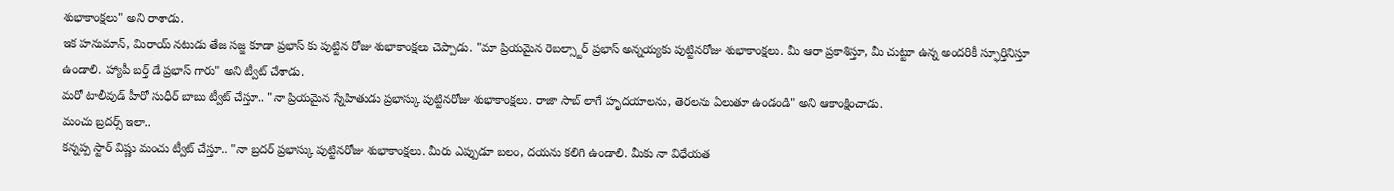శుభాకాంక్షలు" అని రాశాడు.
ఇక హనుమాన్, మిరాయ్ నటుడు తేజ సజ్జ కూడా ప్రభాస్ కు పుట్టిన రోజు శుభాకాంక్షలు చెప్పాడు. "మా ప్రియమైన రెబల్స్టార్ ప్రభాస్ అన్నయ్యకు పుట్టినరోజు శుభాకాంక్షలు. మీ ఆరా ప్రకాశిస్తూ, మీ చుట్టూ ఉన్న అందరికీ స్ఫూర్తినిస్తూ ఉండాలి. హ్యాపీ బర్త్ డే ప్రభాస్ గారు" అని ట్వీట్ చేశాడు.
మరో టాలీవుడ్ హీరో సుధీర్ బాబు ట్వీట్ చేస్తూ.. "నా ప్రియమైన స్నేహితుడు ప్రభాస్కు పుట్టినరోజు శుభాకాంక్షలు. రాజా సాబ్ లాగే హృదయాలను, తెరలను ఏలుతూ ఉండండి" అని ఆకాంక్షించాడు.
మంచు బ్రదర్స్ ఇలా..
కన్నప్ప స్టార్ విష్ణు మంచు ట్వీట్ చేస్తూ.. "నా బ్రదర్ ప్రభాస్కు పుట్టినరోజు శుభాకాంక్షలు. మీరు ఎప్పుడూ బలం, దయను కలిగి ఉండాలి. మీకు నా విధేయత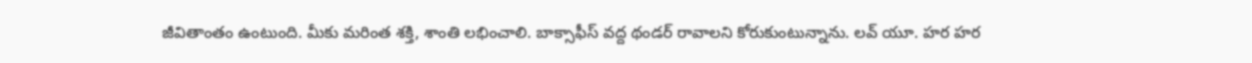జీవితాంతం ఉంటుంది. మీకు మరింత శక్తి, శాంతి లభించాలి. బాక్సాఫీస్ వద్ద థండర్ రావాలని కోరుకుంటున్నాను. లవ్ యూ. హర హర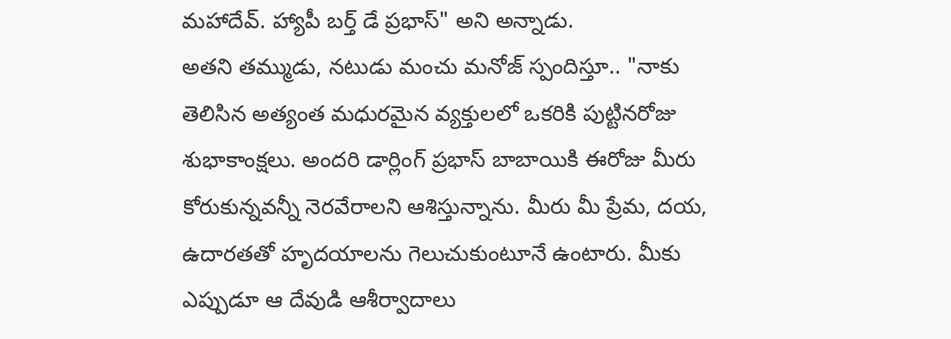మహాదేవ్. హ్యాపీ బర్త్ డే ప్రభాస్" అని అన్నాడు.
అతని తమ్ముడు, నటుడు మంచు మనోజ్ స్పందిస్తూ.. "నాకు తెలిసిన అత్యంత మధురమైన వ్యక్తులలో ఒకరికి పుట్టినరోజు శుభాకాంక్షలు. అందరి డార్లింగ్ ప్రభాస్ బాబాయికి ఈరోజు మీరు కోరుకున్నవన్నీ నెరవేరాలని ఆశిస్తున్నాను. మీరు మీ ప్రేమ, దయ, ఉదారతతో హృదయాలను గెలుచుకుంటూనే ఉంటారు. మీకు ఎప్పుడూ ఆ దేవుడి ఆశీర్వాదాలు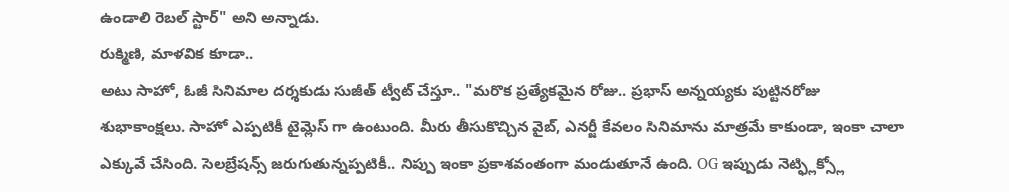ఉండాలి రెబల్ స్టార్" అని అన్నాడు.
రుక్మిణి, మాళవిక కూడా..
అటు సాహో, ఓజీ సినిమాల దర్శకుడు సుజీత్ ట్వీట్ చేస్తూ.. "మరొక ప్రత్యేకమైన రోజు.. ప్రభాస్ అన్నయ్యకు పుట్టినరోజు శుభాకాంక్షలు. సాహో ఎప్పటికీ టైమ్లెస్ గా ఉంటుంది. మీరు తీసుకొచ్చిన వైబ్, ఎనర్జీ కేవలం సినిమాను మాత్రమే కాకుండా, ఇంకా చాలా ఎక్కువే చేసింది. సెలబ్రేషన్స్ జరుగుతున్నప్పటికీ.. నిప్పు ఇంకా ప్రకాశవంతంగా మండుతూనే ఉంది. OG ఇప్పుడు నెట్ఫ్లిక్స్లో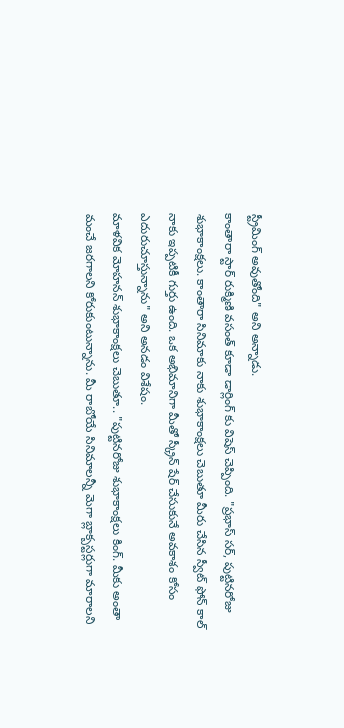స్ట్రీమింగ్ అవుతోంది" అని అన్నాడు.
కాంతారా స్టార్ రుక్మిణి వసంత్ కూడా డార్లింగ్ కు విషెస్ చెప్పింది. "ప్రభాస్ సర్, పుట్టినరోజు శుభాకాంక్షలు. కాంతారా సినిమాకు నాకు శుభాకాంక్షలు చెబుతూ మీరు చేసిన స్వీట్ ఫోన్ కాల్ నాకు ఇప్పటికీ గుర్తు ఉంది. ఒక అభిమానిగా మీతో స్క్రీన్ షేర్ చేసుకునే అవకాశం కోసం ఎదురుచూస్తున్నాను" అని అనడం విశేషం.
మాళవిక మోహనన్ శుభాకాంక్షలు చెబుతూ.. "పుట్టినరోజు శుభాకాంక్షలు కింగ్. మీకు అంతా మంచే జరగాలని కోరుకుంటున్నాను. మీ రాబోయే సినిమాలన్నీ మెగా బ్లాక్బస్టర్లుగా మారాలని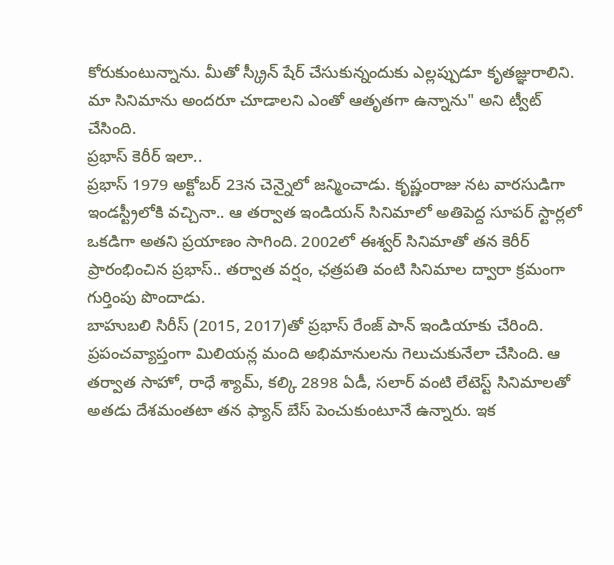కోరుకుంటున్నాను. మీతో స్క్రీన్ షేర్ చేసుకున్నందుకు ఎల్లప్పుడూ కృతజ్ఞురాలిని. మా సినిమాను అందరూ చూడాలని ఎంతో ఆతృతగా ఉన్నాను" అని ట్వీట్ చేసింది.
ప్రభాస్ కెరీర్ ఇలా..
ప్రభాస్ 1979 అక్టోబర్ 23న చెన్నైలో జన్మించాడు. కృష్ణంరాజు నట వారసుడిగా ఇండస్ట్రీలోకి వచ్చినా.. ఆ తర్వాత ఇండియన్ సినిమాలో అతిపెద్ద సూపర్ స్టార్లలో ఒకడిగా అతని ప్రయాణం సాగింది. 2002లో ఈశ్వర్ సినిమాతో తన కెరీర్ ప్రారంభించిన ప్రభాస్.. తర్వాత వర్షం, ఛత్రపతి వంటి సినిమాల ద్వారా క్రమంగా గుర్తింపు పొందాడు.
బాహుబలి సిరీస్ (2015, 2017)తో ప్రభాస్ రేంజ్ పాన్ ఇండియాకు చేరింది. ప్రపంచవ్యాప్తంగా మిలియన్ల మంది అభిమానులను గెలుచుకునేలా చేసింది. ఆ తర్వాత సాహో, రాధే శ్యామ్, కల్కి 2898 ఏడీ, సలార్ వంటి లేటెస్ట్ సినిమాలతో అతడు దేశమంతటా తన ఫ్యాన్ బేస్ పెంచుకుంటూనే ఉన్నారు. ఇక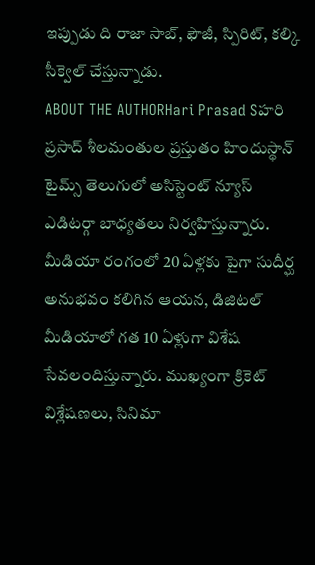ఇప్పుడు ది రాజా సాబ్, ఫౌజీ, స్పిరిట్, కల్కి సీక్వెల్ చేస్తున్నాడు.
ABOUT THE AUTHORHari Prasad Sహరి ప్రసాద్ శీలమంతుల ప్రస్తుతం హిందుస్థాన్ టైమ్స్ తెలుగులో అసిస్టెంట్ న్యూస్ ఎడిటర్గా బాధ్యతలు నిర్వహిస్తున్నారు. మీడియా రంగంలో 20 ఏళ్లకు పైగా సుదీర్ఘ అనుభవం కలిగిన ఆయన, డిజిటల్ మీడియాలో గత 10 ఏళ్లుగా విశేష సేవలందిస్తున్నారు. ముఖ్యంగా క్రికెట్ విశ్లేషణలు, సినిమా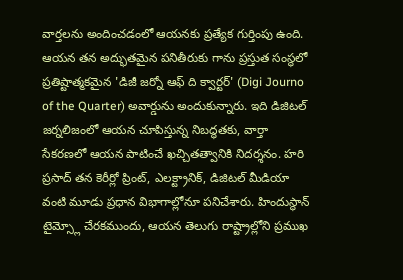వార్తలను అందించడంలో ఆయనకు ప్రత్యేక గుర్తింపు ఉంది. ఆయన తన అద్భుతమైన పనితీరుకు గాను ప్రస్తుత సంస్థలో ప్రతిష్టాత్మకమైన 'డిజీ జర్నో ఆఫ్ ది క్వార్టర్' (Digi Journo of the Quarter) అవార్డును అందుకున్నారు. ఇది డిజిటల్ జర్నలిజంలో ఆయన చూపిస్తున్న నిబద్ధతకు, వార్తా సేకరణలో ఆయన పాటించే ఖచ్చితత్వానికి నిదర్శనం. హరి ప్రసాద్ తన కెరీర్లో ప్రింట్, ఎలక్ట్రానిక్, డిజిటల్ మీడియా వంటి మూడు ప్రధాన విభాగాల్లోనూ పనిచేశారు. హిందుస్థాన్ టైమ్స్లో చేరకముందు, ఆయన తెలుగు రాష్ట్రాల్లోని ప్రముఖ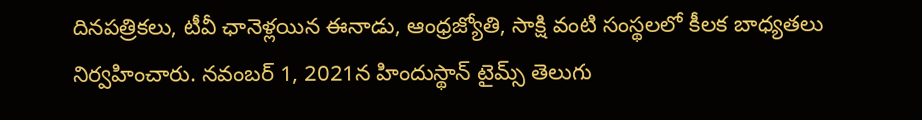దినపత్రికలు, టీవీ ఛానెళ్లయిన ఈనాడు, ఆంధ్రజ్యోతి, సాక్షి వంటి సంస్థలలో కీలక బాధ్యతలు నిర్వహించారు. నవంబర్ 1, 2021న హిందుస్థాన్ టైమ్స్ తెలుగు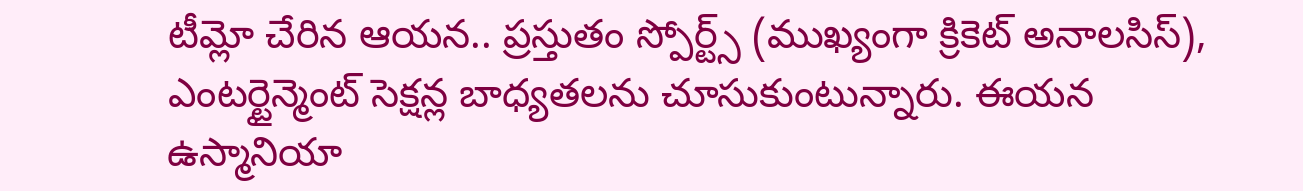టీమ్లో చేరిన ఆయన.. ప్రస్తుతం స్పోర్ట్స్ (ముఖ్యంగా క్రికెట్ అనాలసిస్), ఎంటర్టైన్మెంట్ సెక్షన్ల బాధ్యతలను చూసుకుంటున్నారు. ఈయన ఉస్మానియా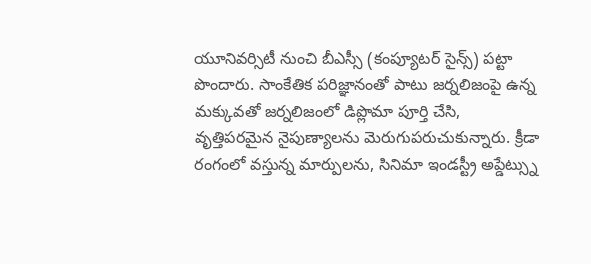యూనివర్సిటీ నుంచి బీఎస్సీ (కంప్యూటర్ సైన్స్) పట్టా పొందారు. సాంకేతిక పరిజ్ఞానంతో పాటు జర్నలిజంపై ఉన్న మక్కువతో జర్నలిజంలో డిప్లొమా పూర్తి చేసి, వృత్తిపరమైన నైపుణ్యాలను మెరుగుపరుచుకున్నారు. క్రీడా రంగంలో వస్తున్న మార్పులను, సినిమా ఇండస్ట్రీ అప్డేట్స్ను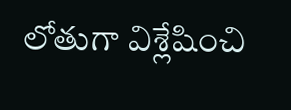లోతుగా విశ్లేషించి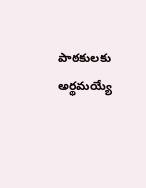పాఠకులకు అర్థమయ్యే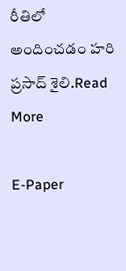రీతిలో అందించడం హరి ప్రసాద్ శైలి.Read More

E-Paper